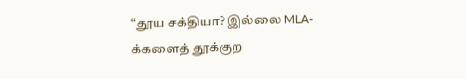“தூய சக்தியா? இல்லை MLA-க்களைத் தூக்குற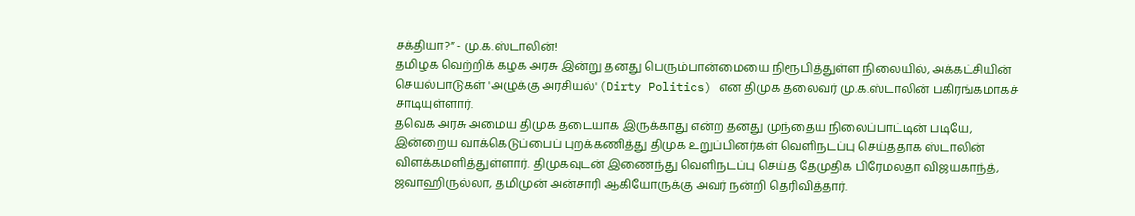சக்தியா?” - மு.க.ஸ்டாலின்!
தமிழக வெற்றிக் கழக அரசு இன்று தனது பெரும்பான்மையை நிரூபித்துள்ள நிலையில், அக்கட்சியின் செயல்பாடுகள் 'அழுக்கு அரசியல்' (Dirty Politics) என திமுக தலைவர் மு.க.ஸ்டாலின் பகிரங்கமாகச் சாடியுள்ளார்.
தவெக அரசு அமைய திமுக தடையாக இருக்காது என்ற தனது முந்தைய நிலைப்பாட்டின் படியே, இன்றைய வாக்கெடுப்பைப் புறக்கணித்து திமுக உறுப்பினர்கள் வெளிநடப்பு செய்ததாக ஸ்டாலின் விளக்கமளித்துள்ளார். திமுகவுடன் இணைந்து வெளிநடப்பு செய்த தேமுதிக பிரேமலதா விஜயகாந்த், ஜவாஹிருல்லா, தமிமுன் அன்சாரி ஆகியோருக்கு அவர் நன்றி தெரிவித்தார்.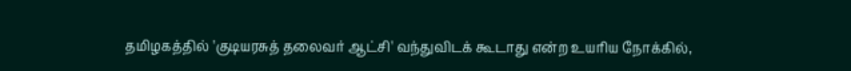தமிழகத்தில் 'குடியரசுத் தலைவர் ஆட்சி' வந்துவிடக் கூடாது என்ற உயரிய நோக்கில்,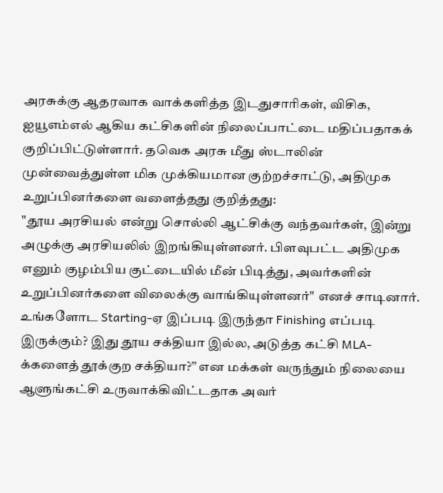அரசுக்கு ஆதரவாக வாக்களித்த இடதுசாரிகள், விசிக, ஐயூஎம்எல் ஆகிய கட்சிகளின் நிலைப்பாட்டை மதிப்பதாகக் குறிப்பிட்டுள்ளார். தவெக அரசு மீது ஸ்டாலின் முன்வைத்துள்ள மிக முக்கியமான குற்றச்சாட்டு, அதிமுக உறுப்பினர்களை வளைத்தது குறித்தது:
"தூய அரசியல் என்று சொல்லி ஆட்சிக்கு வந்தவர்கள், இன்று அழுக்கு அரசியலில் இறங்கியுள்ளனர். பிளவுபட்ட அதிமுக எனும் குழம்பிய குட்டையில் மீன் பிடித்து, அவர்களின் உறுப்பினர்களை விலைக்கு வாங்கியுள்ளனர்" எனச் சாடினார். உங்களோட Starting-ஏ இப்படி இருந்தா Finishing எப்படி இருக்கும்? இது தூய சக்தியா இல்ல, அடுத்த கட்சி MLA-க்களைத் தூக்குற சக்தியா?” என மக்கள் வருந்தும் நிலையை ஆளுங்கட்சி உருவாக்கிவிட்டதாக அவர்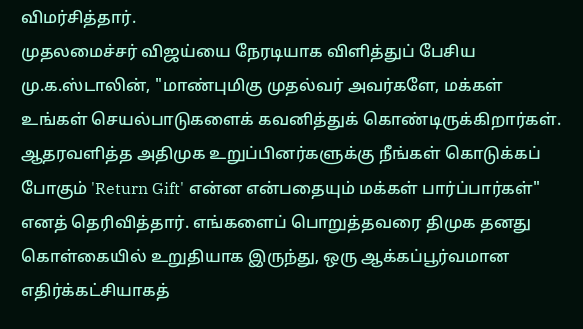விமர்சித்தார்.
முதலமைச்சர் விஜய்யை நேரடியாக விளித்துப் பேசிய மு.க.ஸ்டாலின், "மாண்புமிகு முதல்வர் அவர்களே, மக்கள் உங்கள் செயல்பாடுகளைக் கவனித்துக் கொண்டிருக்கிறார்கள். ஆதரவளித்த அதிமுக உறுப்பினர்களுக்கு நீங்கள் கொடுக்கப் போகும் 'Return Gift' என்ன என்பதையும் மக்கள் பார்ப்பார்கள்" எனத் தெரிவித்தார். எங்களைப் பொறுத்தவரை திமுக தனது கொள்கையில் உறுதியாக இருந்து, ஒரு ஆக்கப்பூர்வமான எதிர்க்கட்சியாகத்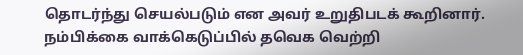தொடர்ந்து செயல்படும் என அவர் உறுதிபடக் கூறினார். நம்பிக்கை வாக்கெடுப்பில் தவெக வெற்றி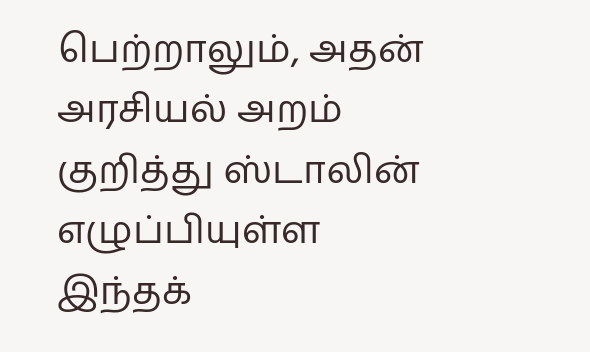பெற்றாலும், அதன் அரசியல் அறம் குறித்து ஸ்டாலின் எழுப்பியுள்ள இந்தக்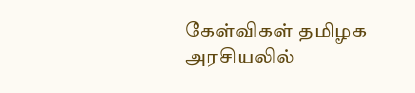கேள்விகள் தமிழக அரசியலில்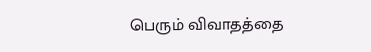பெரும் விவாதத்தை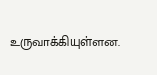உருவாக்கியுள்ளன.